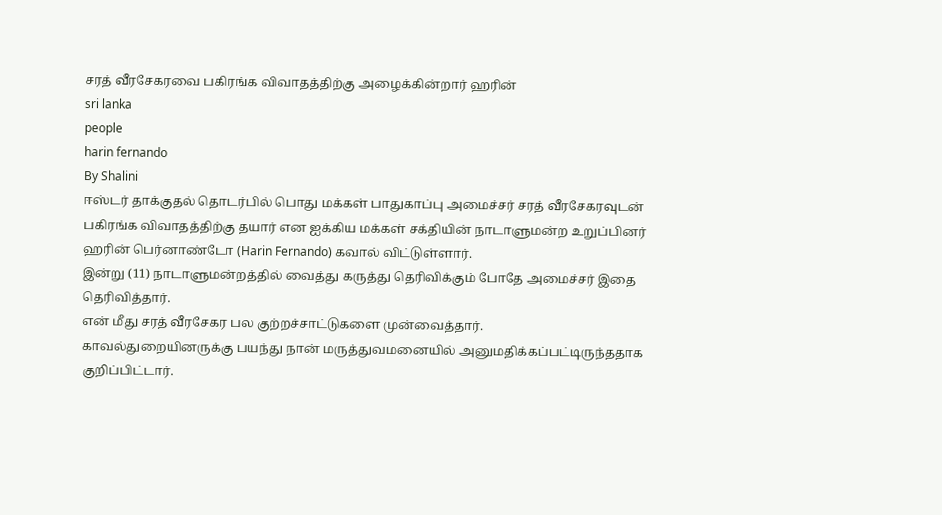சரத் வீரசேகரவை பகிரங்க விவாதத்திற்கு அழைக்கின்றார் ஹரின்
sri lanka
people
harin fernando
By Shalini
ஈஸ்டர் தாக்குதல் தொடர்பில் பொது மக்கள் பாதுகாப்பு அமைச்சர் சரத் வீரசேகரவுடன் பகிரங்க விவாதத்திற்கு தயார் என ஐக்கிய மக்கள் சக்தியின் நாடாளுமன்ற உறுப்பினர் ஹரின் பெர்னாண்டோ (Harin Fernando) கவால் விட்டுள்ளார்.
இன்று (11) நாடாளுமன்றத்தில் வைத்து கருத்து தெரிவிக்கும் போதே அமைச்சர் இதை தெரிவித்தார்.
என் மீது சரத் வீரசேகர பல குற்றச்சாட்டுகளை முன்வைத்தார்.
காவல்துறையினருக்கு பயந்து நான் மருத்துவமனையில் அனுமதிக்கப்பட்டிருந்ததாக குறிப்பிட்டார்.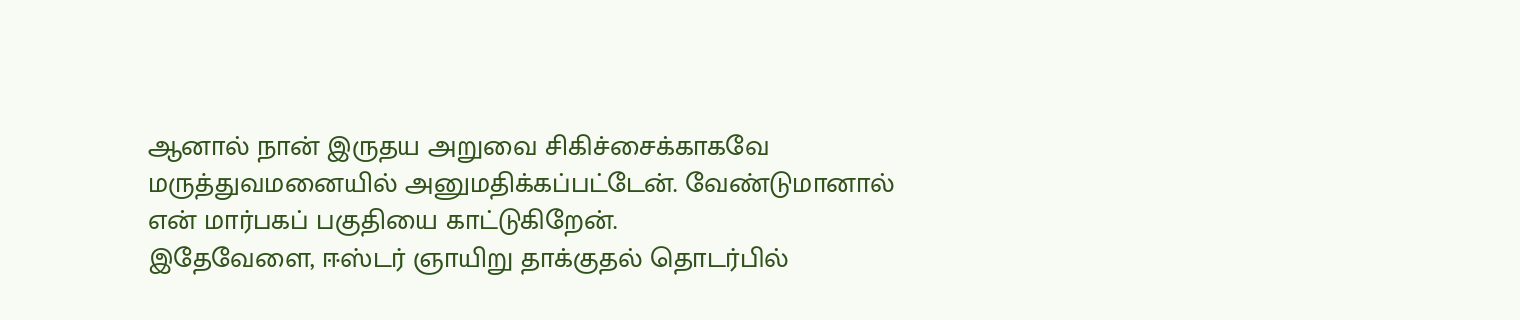ஆனால் நான் இருதய அறுவை சிகிச்சைக்காகவே மருத்துவமனையில் அனுமதிக்கப்பட்டேன். வேண்டுமானால் என் மார்பகப் பகுதியை காட்டுகிறேன்.
இதேவேளை, ஈஸ்டர் ஞாயிறு தாக்குதல் தொடர்பில்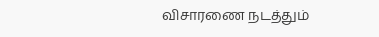விசாரணை நடத்தும்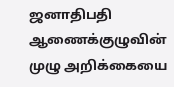ஜனாதிபதி ஆணைக்குழுவின் முழு அறிக்கையை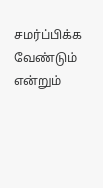சமர்ப்பிக்க வேண்டும் என்றும்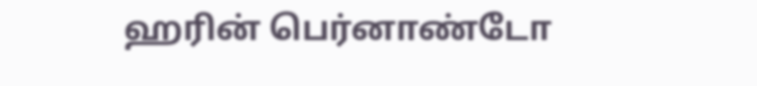ஹரின் பெர்னாண்டோ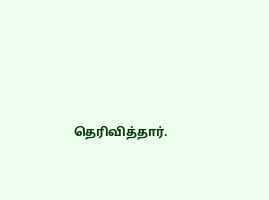தெரிவித்தார்.